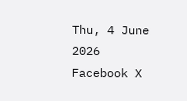Thu, 4 June 2026
Facebook X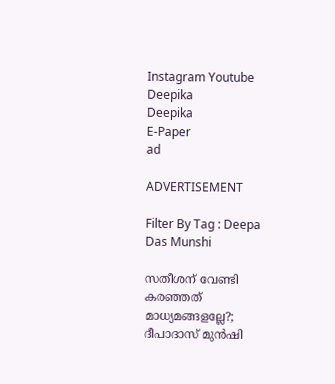Instagram Youtube
Deepika
Deepika
E-Paper
ad

ADVERTISEMENT

Filter By Tag : Deepa Das Munshi

സതീശന് വേണ്ടി കരഞ്ഞത് മാധ്യമങ്ങളല്ലേ?; ദീപാദാസ് മുൻഷി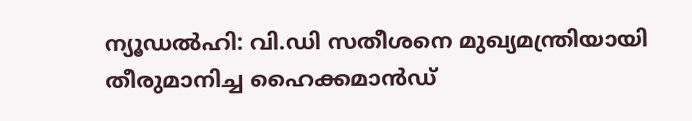ന്യൂഡൽഹി: വി.ഡി സതീശനെ മുഖ്യമന്ത്രിയായി തീരുമാനിച്ച ഹൈക്കമാൻഡ്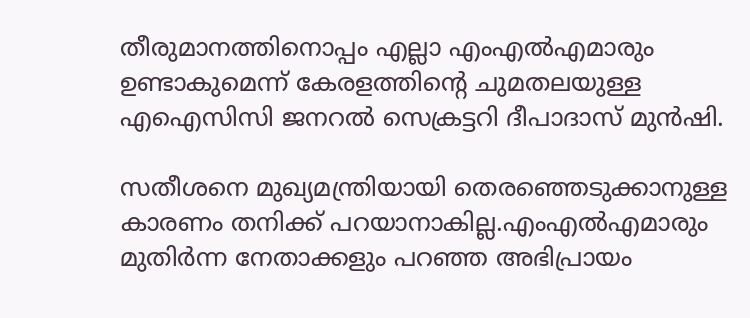തീരുമാനത്തിനൊപ്പം എല്ലാ എംഎൽഎമാരും ഉണ്ടാകുമെന്ന് കേരളത്തിന്‍റെ ചുമതലയുള്ള എഐസിസി ജനറൽ സെക്രട്ടറി ദീപാദാസ് മുൻഷി.

സതീശനെ മുഖ്യമന്ത്രിയായി തെരഞ്ഞെടുക്കാനുള്ള കാരണം തനിക്ക് പറയാനാകില്ല.എംഎൽഎമാരും മുതിർന്ന നേതാക്കളും പറഞ്ഞ അഭിപ്രായം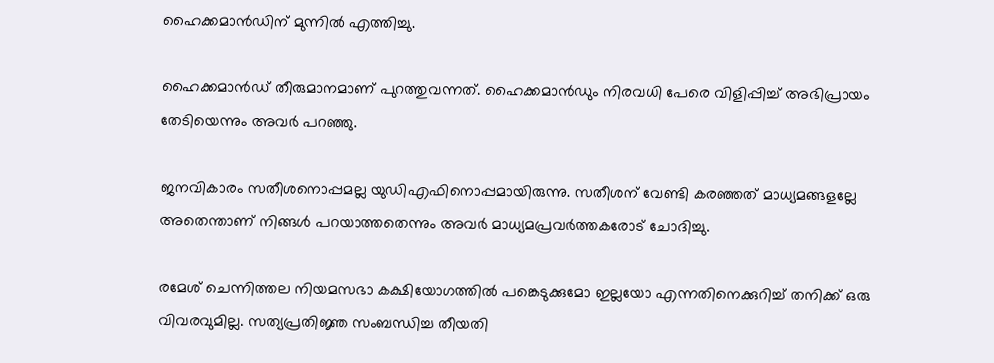ഹൈക്കമാൻഡിന് മുന്നിൽ എത്തിച്ചു.

ഹൈക്കമാൻഡ് തീരുമാനമാണ് പുറത്തുവന്നത്. ഹൈക്കമാൻഡും നിരവധി പേരെ വിളിപ്പിച്ച് അഭിപ്രായം തേടിയെന്നും അവർ പറഞ്ഞു.

ജനവികാരം സതീശനൊപ്പമല്ല യുഡിഎഫിനൊപ്പമായിരുന്നു. സതീശന് വേണ്ടി കരഞ്ഞത് മാധ്യമങ്ങളല്ലേ അതെന്താണ് നിങ്ങൾ പറയാത്തതെന്നും അവർ മാധ്യമപ്രവർത്തകരോട് ചോദിച്ചു.

രമേശ് ചെന്നിത്തല നിയമസഭാ കക്ഷിയോഗത്തിൽ പങ്കെടുക്കുമോ ഇല്ലയോ എന്നതിനെക്കുറിച്ച് തനിക്ക് ഒരു വിവരവുമില്ല. സത്യപ്രതിജ്ഞ സംബന്ധിച്ച തീയതി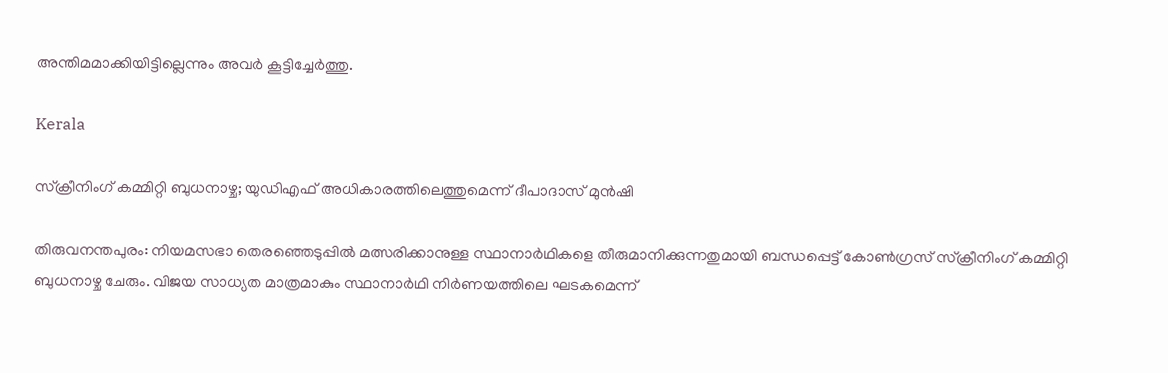അന്തിമമാക്കിയിട്ടില്ലെന്നും അവർ കൂട്ടിച്ചേർത്തു.

Kerala

സ്‌ക്രീനിംഗ് കമ്മിറ്റി ബുധനാഴ്ച; യുഡിഎഫ് അധികാരത്തിലെത്തുമെന്ന് ദീപാദാസ് മുൻഷി

തിരുവനന്തപുരം: നിയമസഭാ തെരഞ്ഞെടുപ്പിൽ മത്സരിക്കാനുള്ള സ്ഥാനാര്‍ഥികളെ തീരുമാനിക്കുന്നതുമായി ബന്ധപ്പെട്ട് കോൺഗ്രസ് സ്‌ക്രീനിംഗ് കമ്മിറ്റി ബുധനാഴ്ച ചേരും. വിജയ സാധ്യത മാത്രമാകും സ്ഥാനാർഥി നിർണയത്തിലെ ഘടകമെന്ന്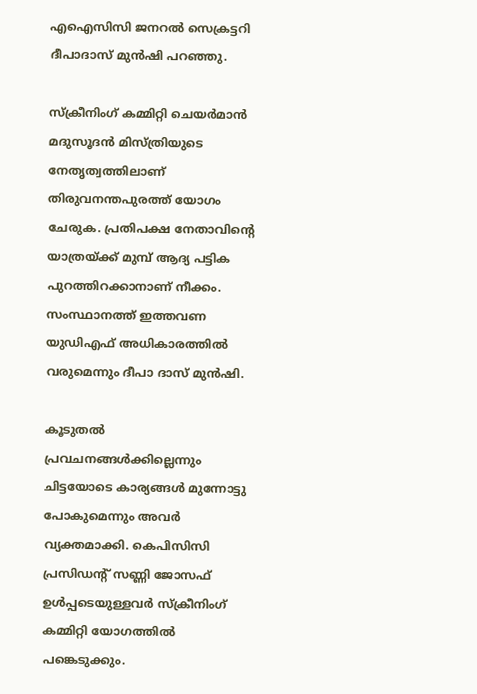എഐസിസി ജനറല്‍ സെക്രട്ടറി ദീപാദാസ് മുൻഷി പറഞ്ഞു.

സ്‌ക്രീനിംഗ് കമ്മിറ്റി ചെയര്‍മാന്‍ മദുസൂദന്‍ മിസ്ത്രിയുടെ നേതൃത്വത്തിലാണ് തിരുവനന്തപുരത്ത് യോഗം ചേരുക. പ്രതിപക്ഷ നേതാവിന്‍റെ യാത്രയ്ക്ക് മുമ്പ് ആദ്യ പട്ടിക പുറത്തിറക്കാനാണ് നീക്കം. സംസ്ഥാനത്ത് ഇത്തവണ യുഡിഎഫ് അധികാരത്തില്‍ വരുമെന്നും ദീപാ ദാസ് മുന്‍ഷി.

കൂടുതൽ പ്രവചനങ്ങൾക്കില്ലെന്നും ചിട്ടയോടെ കാര്യങ്ങൾ മുന്നോട്ടു പോകുമെന്നും അവർ വ്യക്തമാക്കി. കെപിസിസി പ്രസിഡന്‍റ് സണ്ണി ജോസഫ് ഉൾപ്പടെയുള്ളവർ സ്‌ക്രീനിംഗ് കമ്മിറ്റി യോഗത്തിൽ പങ്കെടുക്കും.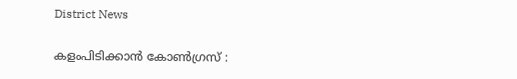District News

കളംപിടിക്കാന്‍ കോൺഗ്രസ് :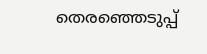തെരഞ്ഞെടുപ്പ്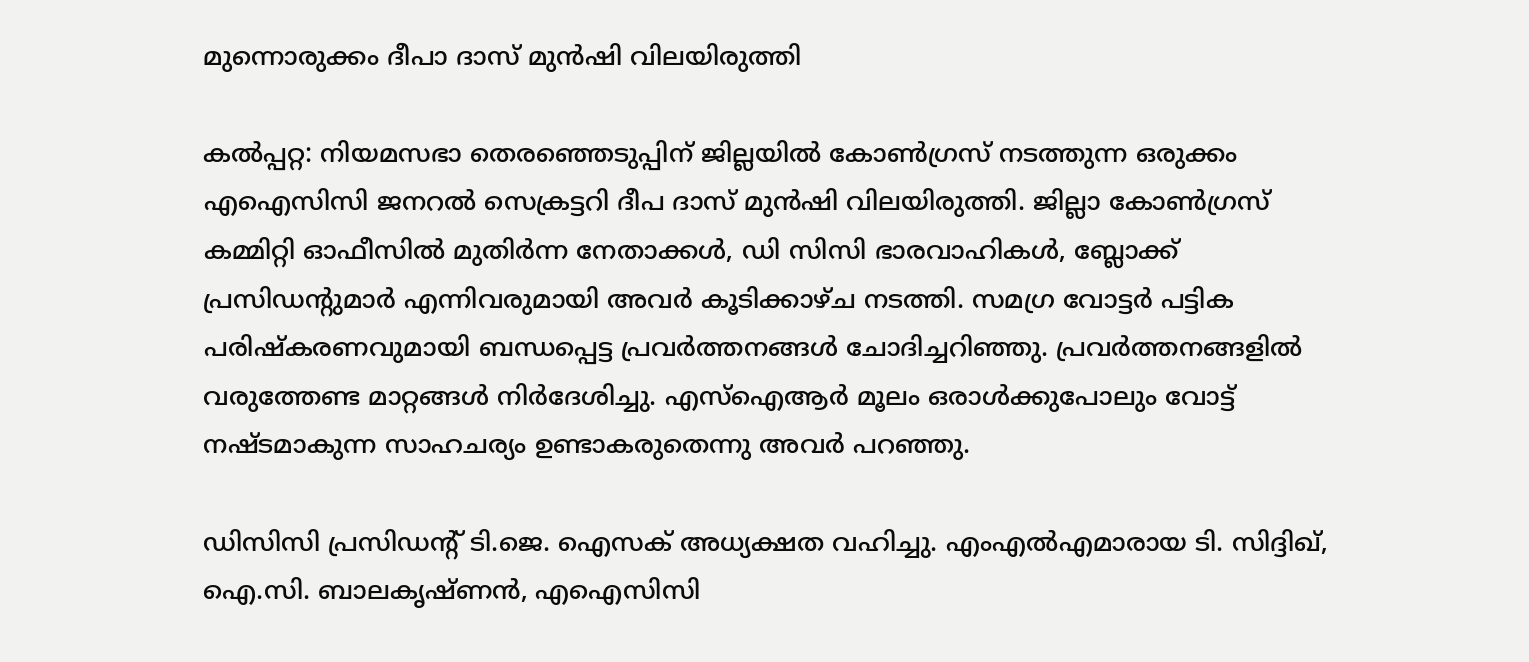മുന്നൊരുക്കം ദീപാ ദാസ് മുൻഷി വിലയിരുത്തി

കൽപ്പറ്റ: നിയമസഭാ തെരഞ്ഞെടുപ്പിന് ജില്ലയിൽ കോണ്‍ഗ്രസ് നടത്തുന്ന ഒരുക്കം എഐസിസി ജനറൽ സെക്രട്ടറി ദീപ ദാസ് മുൻഷി വിലയിരുത്തി. ജില്ലാ കോണ്‍ഗ്രസ് കമ്മിറ്റി ഓഫീസിൽ മുതിർന്ന നേതാക്കൾ, ഡി സിസി ഭാരവാഹികൾ, ബ്ലോക്ക് പ്രസിഡന്‍റുമാർ എന്നിവരുമായി അവർ കൂടിക്കാഴ്ച നടത്തി. സമഗ്ര വോട്ടർ പട്ടിക പരിഷ്കരണവുമായി ബന്ധപ്പെട്ട പ്രവർത്തനങ്ങൾ ചോദിച്ചറിഞ്ഞു. പ്രവർത്തനങ്ങളിൽ വരുത്തേണ്ട മാറ്റങ്ങൾ നിർദേശിച്ചു. എസ്ഐആർ മൂലം ഒരാൾക്കുപോലും വോട്ട് നഷ്ടമാകുന്ന സാഹചര്യം ഉണ്ടാകരുതെന്നു അവർ പറഞ്ഞു.

ഡിസിസി പ്രസിഡന്‍റ് ടി.ജെ. ഐസക് അധ്യക്ഷത വഹിച്ചു. എംഎൽഎമാരായ ടി. സിദ്ദിഖ്, ഐ.സി. ബാലകൃഷ്ണൻ, എഐസിസി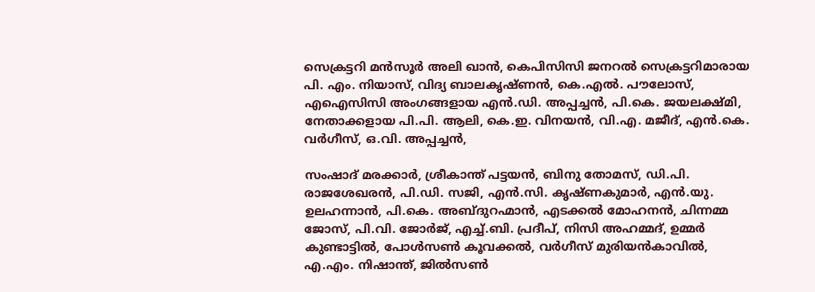സെക്രട്ടറി മൻസൂർ അലി ഖാൻ, കെപിസിസി ജനറൽ സെക്രട്ടറിമാരായ പി. എം. നിയാസ്, വിദ്യ ബാലകൃഷ്ണൻ, കെ.എൽ. പൗലോസ്, എഐസിസി അംഗങ്ങളായ എൻ.ഡി. അപ്പച്ചൻ, പി.കെ. ജയലക്ഷ്മി, നേതാക്കളായ പി.പി. ആലി, കെ.ഇ. വിനയൻ, വി.എ. മജീദ്, എൻ.കെ. വർഗീസ്, ഒ.വി. അപ്പച്ചൻ,

സംഷാദ് മരക്കാർ, ശ്രീകാന്ത് പട്ടയൻ, ബിനു തോമസ്, ഡി.പി. രാജശേഖരൻ, പി.ഡി. സജി, എൻ.സി. കൃഷ്ണകുമാർ, എൻ.യു. ഉലഹന്നാൻ, പി.കെ. അബ്ദുറഹ്മാൻ, എടക്കൽ മോഹനൻ, ചിന്നമ്മ ജോസ്, പി.വി. ജോർജ്, എച്ച്.ബി. പ്രദീപ്, നിസി അഹമ്മദ്, ഉമ്മർ കുണ്ടാട്ടിൽ, പോൾസണ്‍ കൂവക്കൽ, വർഗീസ് മുരിയൻകാവിൽ, എ.എം. നിഷാന്ത്, ജിൽസണ്‍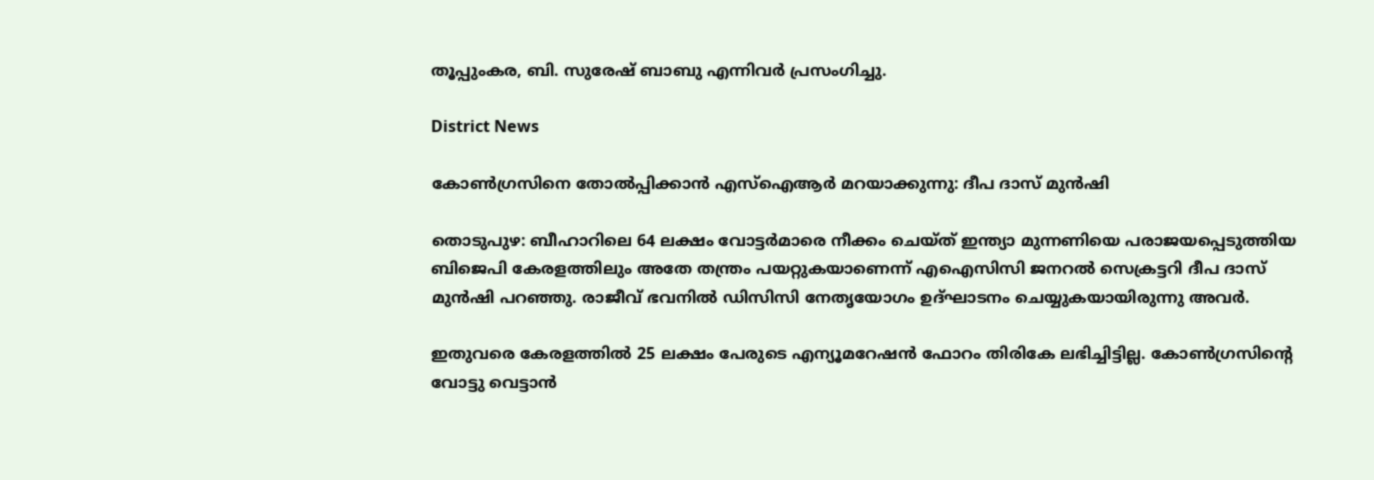തൂപ്പുംകര, ബി. സുരേഷ് ബാബു എന്നിവർ പ്രസംഗിച്ചു.

District News

കോണ്‍ഗ്രസിനെ തോൽപ്പിക്കാൻ എസ്ഐആർ മറയാക്കുന്നു: ദീപ ദാസ് മുൻഷി

തൊടുപുഴ: ബീഹാറിലെ 64 ലക്ഷം വോട്ടർമാരെ നീക്കം ചെയ്ത് ഇന്ത്യാ മുന്നണിയെ പരാജയപ്പെടുത്തിയ ബിജെപി കേരളത്തിലും അതേ തന്ത്രം പയറ്റുകയാണെന്ന് എഐസിസി ജനറൽ സെക്രട്ടറി ദീപ ദാസ് മുൻഷി പറഞ്ഞു. രാജീവ് ഭവനിൽ ഡിസിസി നേതൃയോഗം ഉദ്ഘാടനം ചെയ്യുകയായിരുന്നു അവർ.

ഇതുവരെ കേരളത്തിൽ 25 ലക്ഷം പേരുടെ എന്യൂമറേഷൻ ഫോറം തിരികേ ലഭിച്ചിട്ടില്ല. കോണ്‍ഗ്രസിന്‍റെ വോട്ടു വെട്ടാൻ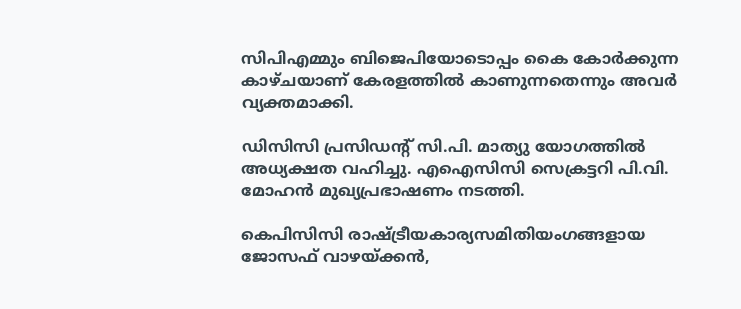സിപിഎമ്മും ബിജെപിയോടൊപ്പം കൈ കോർക്കുന്ന കാഴ്ചയാണ് കേരളത്തിൽ കാണുന്നതെന്നും അവർ വ്യക്തമാക്കി.

ഡിസിസി പ്രസിഡന്‍റ് സി.പി. മാത്യു യോഗത്തിൽ അധ്യക്ഷത വഹിച്ചു. എഐസിസി സെക്രട്ടറി പി.വി. മോഹൻ മുഖ്യപ്രഭാഷണം നടത്തി.

കെപിസിസി രാഷ‌്ട്രീയകാര്യസമിതിയംഗങ്ങളായ ജോസഫ് വാഴയ്ക്കൻ,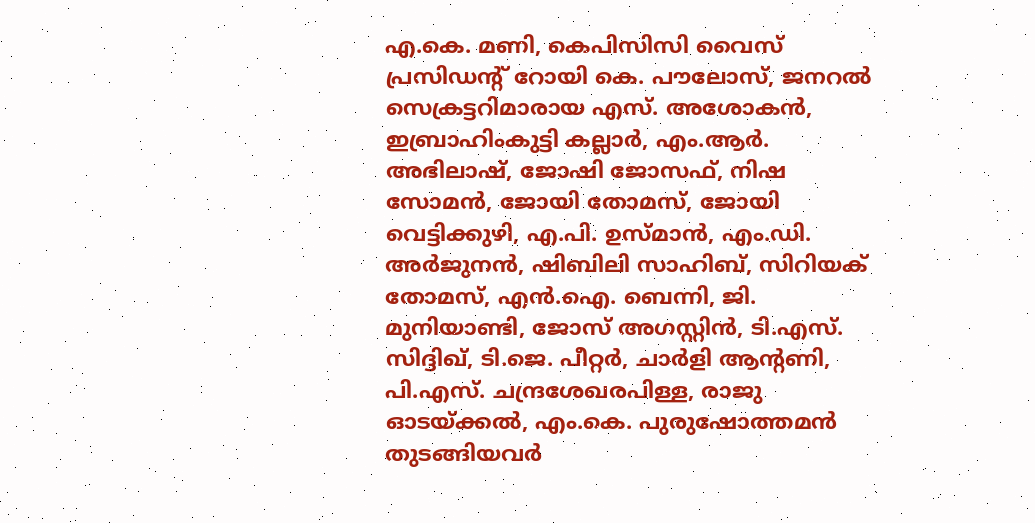എ.കെ. മണി, കെപിസിസി വൈസ് പ്രസിഡന്‍റ് റോയി കെ. പൗലോസ്, ജനറൽ സെക്രട്ടറിമാരായ എസ്. അശോകൻ, ഇബ്രാഹിംകുട്ടി കല്ലാർ, എം.ആർ. അഭിലാഷ്, ജോഷി ജോസഫ്, നിഷ സോമൻ, ജോയി തോമസ്, ജോയി വെട്ടിക്കുഴി, എ.പി. ഉസ്മാൻ, എം.ഡി. അർജുനൻ, ഷിബിലി സാഹിബ്, സിറിയക് തോമസ്, എൻ.ഐ. ബെന്നി, ജി. മുനിയാണ്ടി, ജോസ് അഗസ്റ്റിൻ, ടി.എസ്. സിദ്ദിഖ്, ടി.ജെ. പീറ്റർ, ചാർളി ആന്‍റണി, പി.എസ്. ചന്ദ്രശേഖരപിള്ള, രാജു ഓടയ്ക്കൽ, എം.കെ. പുരുഷോത്തമൻ തുടങ്ങിയവർ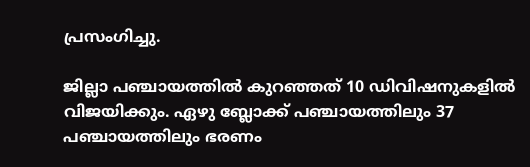പ്രസംഗിച്ചു.

ജില്ലാ പഞ്ചായത്തിൽ കുറഞ്ഞത് 10 ഡിവിഷനുകളിൽ വിജയിക്കും. ഏഴു ബ്ലോക്ക് പഞ്ചായത്തിലും 37 പഞ്ചായത്തിലും ഭരണം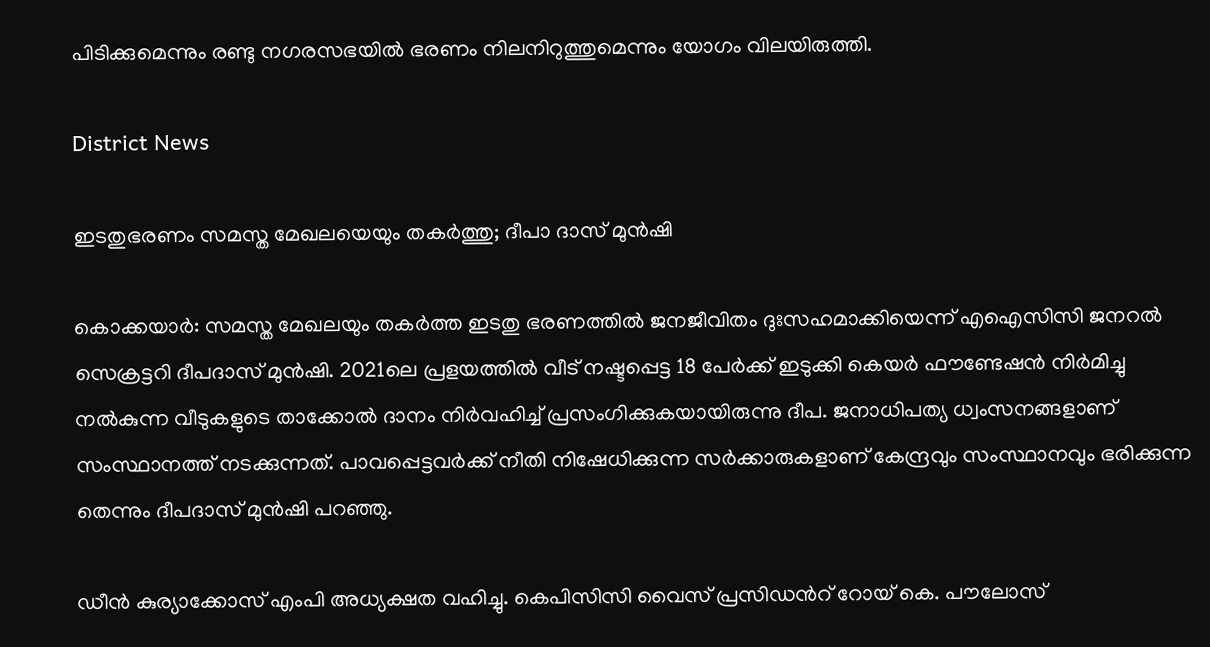പിടിക്കുമെന്നും രണ്ടു നഗരസഭയിൽ ഭരണം നിലനിറുത്തുമെന്നും യോഗം വിലയിരുത്തി.

District News

ഇടതുഭരണം സമസ്ത മേഖലയെയും തകർത്തു; ദീപാ ദാസ് മുൻഷി

കൊക്കയാർ: സമസ്ത മേഖലയും തകർത്ത ഇടതു ഭരണത്തിൽ ജനജീവിതം ദുഃസഹമാക്കിയെന്ന് എഐസിസി ജനറൽ സെക്രട്ടറി ദീപദാസ് മുൻഷി. 2021ലെ പ്രളയത്തിൽ വീട് നഷ്ടപ്പെട്ട 18 പേർക്ക് ഇടുക്കി കെയർ ഫൗണ്ടേഷൻ നിർമിച്ചു നൽകുന്ന വീടുകളുടെ താക്കോൽ ദാനം നിർവഹിച്ച് പ്രസംഗിക്കുകയായിരുന്നു ദീപ. ജനാധിപത്യ ധ്വംസനങ്ങളാണ് സംസ്ഥാനത്ത് നടക്കുന്നത്. പാവപ്പെട്ടവർക്ക് നീതി നിഷേധിക്കുന്ന സർക്കാരുകളാണ് കേന്ദ്രവും സംസ്ഥാനവും ഭരിക്കുന്ന തെന്നും ദീപദാസ് മുൻഷി പറഞ്ഞു.

ഡീൻ കുര്യാക്കോസ് എംപി അധ്യക്ഷത വഹിച്ചു. കെപിസിസി വൈസ് പ്രസിഡന്‍റ് റോയ് കെ. പൗലോസ്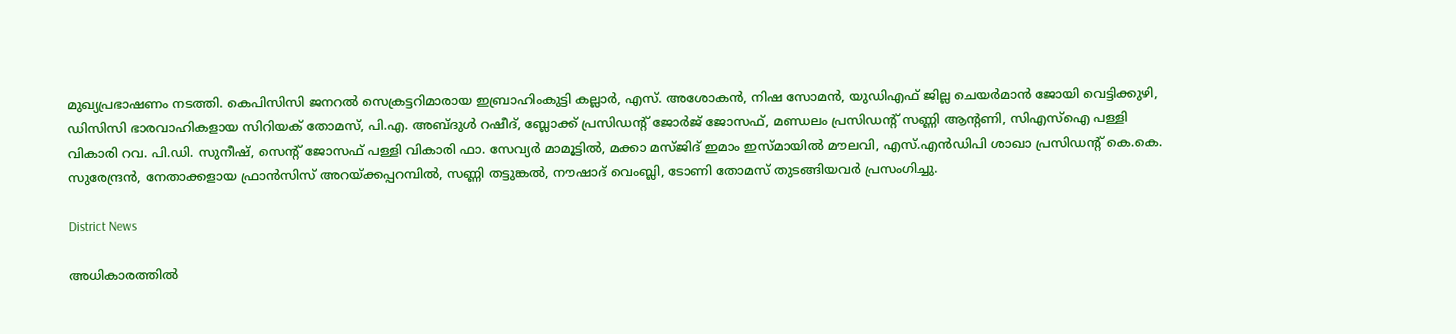മുഖ്യപ്രഭാഷണം നടത്തി. കെപിസിസി ജനറൽ സെക്രട്ടറിമാരായ ഇബ്രാഹിംകുട്ടി കല്ലാർ, എസ്. അശോകൻ, നിഷ സോമൻ, യുഡിഎഫ് ജില്ല ചെയർമാൻ ജോയി വെട്ടിക്കുഴി, ഡിസിസി ഭാരവാഹികളായ സിറിയക് തോമസ്, പി.എ. അബ്ദുൾ റഷീദ്, ബ്ലോക്ക് പ്രസിഡന്‍റ് ജോർജ് ജോസഫ്, മണ്ഡലം പ്രസിഡന്‍റ് സണ്ണി ആന്‍റണി, സിഎസ്ഐ പള്ളി വികാരി റവ. പി.ഡി. സുനീഷ്, സെന്‍റ് ജോസഫ് പള്ളി വികാരി ഫാ. സേവ്യർ മാമൂട്ടിൽ, മക്കാ മസ്ജിദ് ഇമാം ഇസ്മായിൽ മൗലവി, എസ്.എൻഡിപി ശാഖാ പ്രസിഡന്‍റ് കെ.കെ. സുരേന്ദ്രൻ, നേതാക്കളായ ഫ്രാൻസിസ് അറയ്ക്കപ്പറമ്പിൽ, സണ്ണി തട്ടുങ്കൽ, നൗഷാദ് വെംബ്ലി, ടോണി തോമസ് തുടങ്ങിയവർ പ്രസംഗിച്ചു.

District News

അധികാരത്തിൽ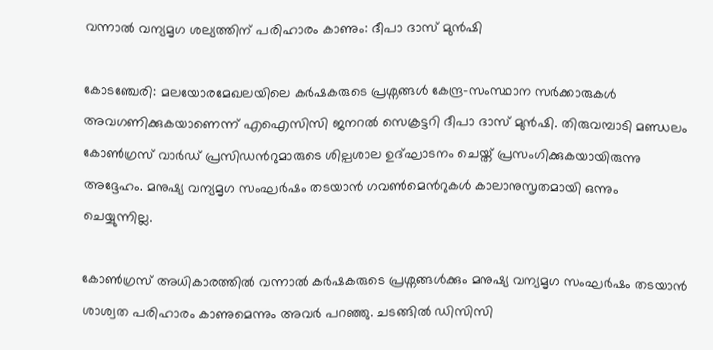വന്നാൽ‌ വന്യമൃഗ ശല്യത്തിന് പരിഹാരം കാണും: ദീപാ ദാസ് മുൻഷി

കോടഞ്ചേരി: മലയോരമേഖലയിലെ കർഷകരുടെ പ്രശ്നങ്ങൾ കേന്ദ്ര-സംസ്ഥാന സർക്കാരുകൾ അവഗണിക്കുകയാണെന്ന് എഐസിസി ജനറൽ സെക്രട്ടറി ദീപാ ദാസ് മുൻഷി. തിരുവമ്പാടി മണ്ഡലം കോൺഗ്രസ് വാർഡ് പ്രസിഡന്‍റുമാരുടെ ശില്പശാല ഉദ്ഘാടനം ചെയ്ത് പ്രസംഗിക്കുകയായിരുന്നു അദ്ദേഹം. മനുഷ്യ വന്യമൃഗ സംഘർഷം തടയാൻ ഗവൺമെന്‍റുകൾ കാലാനുസൃതമായി ഒന്നും ചെയ്യുന്നില്ല.

കോൺഗ്രസ് അധികാരത്തിൽ വന്നാൽ കർഷകരുടെ പ്രശ്നങ്ങൾക്കും മനുഷ്യ വന്യമൃഗ സംഘർഷം തടയാൻ ശാശ്വത പരിഹാരം കാണുമെന്നും അവർ പറഞ്ഞു. ചടങ്ങിൽ ഡിസിസി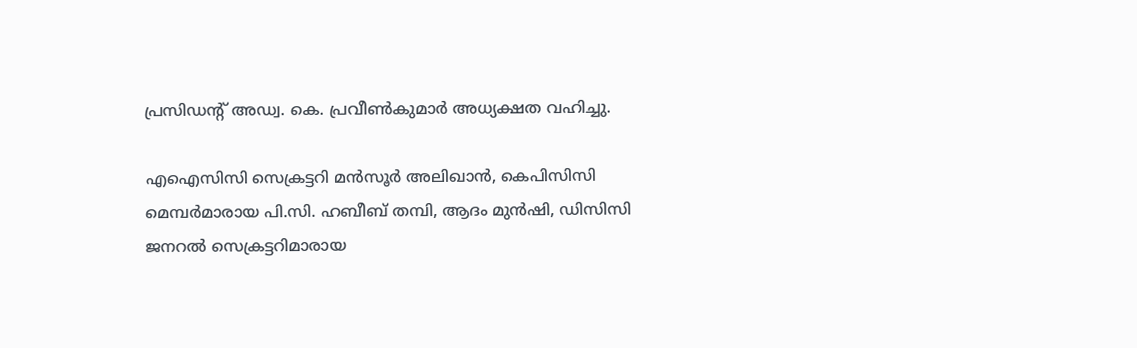പ്രസിഡന്‍റ് അഡ്വ. കെ. പ്രവീൺകുമാർ അധ്യക്ഷത വഹിച്ചു.

എഐസിസി സെക്രട്ടറി മൻസൂർ അലിഖാൻ, കെപിസിസി മെമ്പർമാരായ പി.സി. ഹബീബ് തമ്പി, ആദം മുൻഷി, ഡിസിസി ജനറൽ സെക്രട്ടറിമാരായ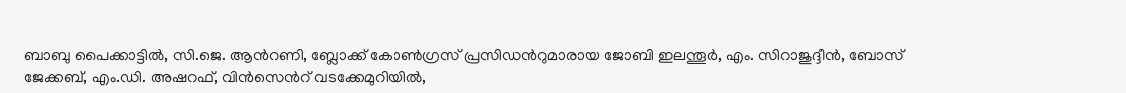ബാബു പൈക്കാട്ടിൽ, സി.ജെ. ആന്‍റണി, ബ്ലോക്ക് കോൺഗ്രസ് പ്രസിഡന്‍റുമാരായ ജോബി ഇലന്തൂർ, എം. സിറാജുദ്ദീൻ, ബോസ് ജേക്കബ്, എം.ഡി. അഷറഫ്, വിൻസെന്‍റ് വടക്കേമുറിയിൽ,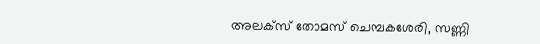അലക്സ് തോമസ് ചെമ്പകശേരി, സണ്ണി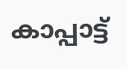കാപ്പാട്ട്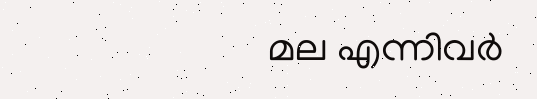മല എന്നിവർ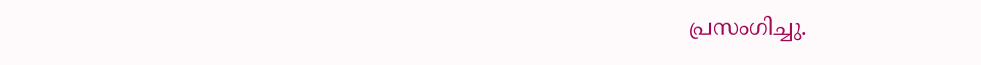പ്രസംഗിച്ചു.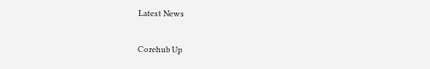Latest News

Corehub Up